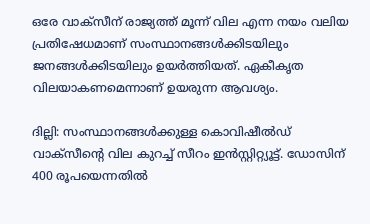ഒരേ വാക്സീന് രാജ്യത്ത് മൂന്ന് വില എന്ന നയം വലിയ പ്രതിഷേധമാണ് സംസ്ഥാനങ്ങൾക്കിടയിലും ജനങ്ങൾക്കിടയിലും ഉയർത്തിയത്. ഏകീകൃത വിലയാകണമെന്നാണ് ഉയരുന്ന ആവശ്യം.

ദില്ലി: സംസ്ഥാനങ്ങൾക്കുള്ള കൊവിഷീൽഡ് വാക്സീന്റെ വില കുറച്ച് സീറം ഇൻസ്റ്റിറ്റ്യൂട്ട്. ഡോസിന് 400 രൂപയെന്നതിൽ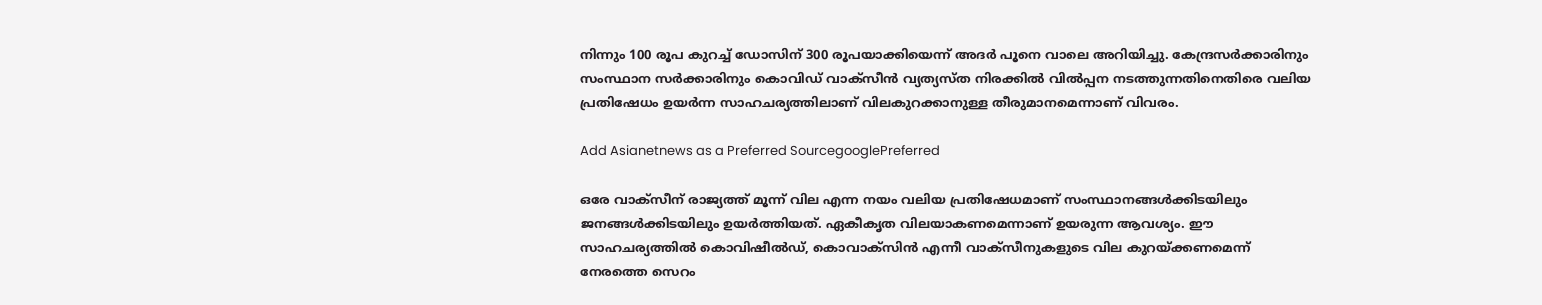നിന്നും 100 രൂപ കുറച്ച് ഡോസിന് 300 രൂപയാക്കിയെന്ന് അദർ പൂനെ വാലെ അറിയിച്ചു. കേന്ദ്രസര്‍ക്കാരിനും സംസ്ഥാന സര്‍ക്കാരിനും കൊവിഡ് വാക്സീൻ വ്യത്യസ്ത നിരക്കിൽ വിൽപ്പന നടത്തുന്നതിനെതിരെ വലിയ പ്രതിഷേധം ഉയർന്ന സാഹചര്യത്തിലാണ് വിലകുറക്കാനുള്ള തീരുമാനമെന്നാണ് വിവരം.

Add Asianetnews as a Preferred SourcegooglePreferred

ഒരേ വാക്സീന് രാജ്യത്ത് മൂന്ന് വില എന്ന നയം വലിയ പ്രതിഷേധമാണ് സംസ്ഥാനങ്ങൾക്കിടയിലും ജനങ്ങൾക്കിടയിലും ഉയർത്തിയത്. ഏകീകൃത വിലയാകണമെന്നാണ് ഉയരുന്ന ആവശ്യം. ഈ സാഹചര്യത്തിൽ കൊവിഷീൽഡ്, കൊവാക്സിൻ എന്നീ വാക്സീനുകളുടെ വില കുറയ്ക്കണമെന്ന് നേരത്തെ സെറം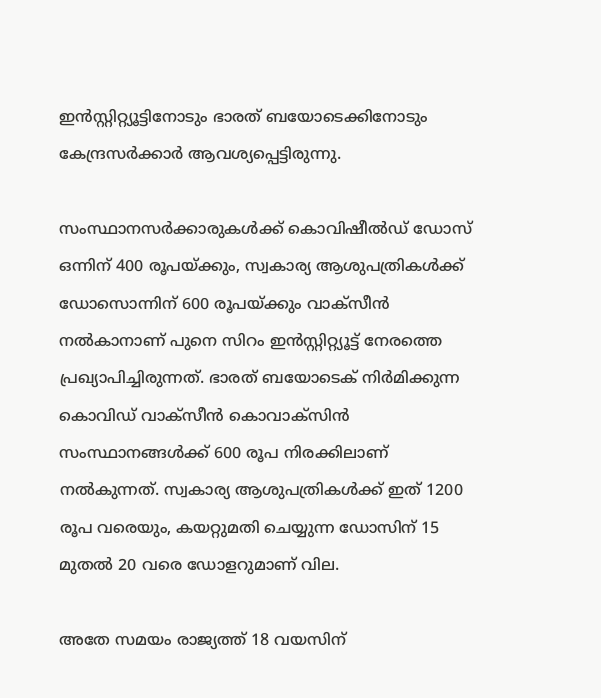ഇൻസ്റ്റിറ്റ്യൂട്ടിനോടും ഭാരത് ബയോടെക്കിനോടും കേന്ദ്രസർക്കാർ ആവശ്യപ്പെട്ടിരുന്നു.

സംസ്ഥാനസർക്കാരുകൾക്ക് കൊവിഷീൽഡ് ഡോസ് ഒന്നിന് 400 രൂപയ്ക്കും, സ്വകാര്യ ആശുപത്രികൾക്ക് ഡോസൊന്നിന് 600 രൂപയ്ക്കും വാക്സീൻ നൽകാനാണ് പുനെ സിറം ഇൻസ്റ്റിറ്റ്യൂട്ട് നേരത്തെ പ്രഖ്യാപിച്ചിരുന്നത്. ഭാരത് ബയോടെക് നിർമിക്കുന്ന കൊവിഡ് വാക്സീൻ കൊവാക്സിൻ സംസ്ഥാനങ്ങൾക്ക് 600 രൂപ നിരക്കിലാണ് നൽകുന്നത്. സ്വകാര്യ ആശുപത്രികൾക്ക് ഇത് 1200 രൂപ വരെയും, കയറ്റുമതി ചെയ്യുന്ന ഡോസിന് 15 മുതൽ 20 വരെ ഡോളറുമാണ് വില.

അതേ സമയം രാജ്യത്ത് 18 വയസിന്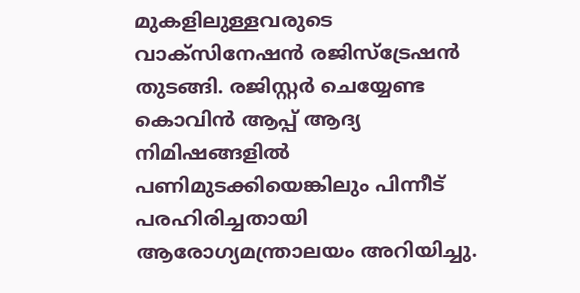മുകളിലുള്ളവരുടെ വാക്സിനേഷന്‍ രജിസ്ട്രേഷന്‍ തുടങ്ങി. രജിസ്റ്റര്‍ ചെയ്യേണ്ട കൊവിന്‍ ആപ്പ് ആദ്യ നിമിഷങ്ങളില്‍ പണിമുടക്കിയെങ്കിലും പിന്നീട് പരഹിരിച്ചതായി ആരോഗ്യമന്ത്രാലയം അറിയിച്ചു.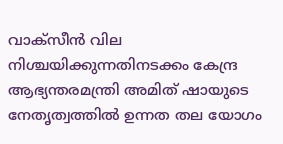വാക്സീന്‍ വില നിശ്ചയിക്കുന്നതിനടക്കം കേന്ദ്ര ആഭ്യന്തരമന്ത്രി അമിത് ഷായുടെ നേതൃത്വത്തില്‍ ഉന്നത തല യോഗം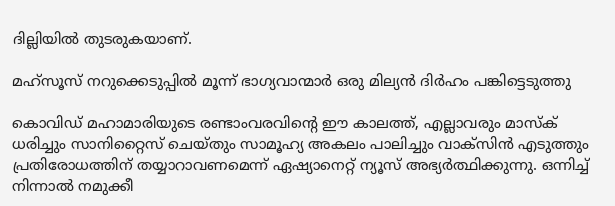ദില്ലിയില്‍ തുടരുകയാണ്.

മഹ്‍സൂസ്‌ ‌നറുക്കെടുപ്പില്‍‌ ‌മൂന്ന്‌ ‌ഭാഗ്യവാന്മാര്‍‌ ‌ഒരു‌ ‌മില്യന്‍‌ ‌ദിര്‍ഹം‌ ‌പങ്കിട്ടെടുത്തു‌

കൊവിഡ് മഹാമാരിയുടെ രണ്ടാംവരവിന്റെ ഈ കാലത്ത്, എല്ലാവരും മാസ്‌ക് ധരിച്ചും സാനിറ്റൈസ് ചെയ്തും സാമൂഹ്യ അകലം പാലിച്ചും വാക്‌സിന്‍ എടുത്തും പ്രതിരോധത്തിന് തയ്യാറാവണമെന്ന് ഏഷ്യാനെറ്റ് ന്യൂസ് അഭ്യര്‍ത്ഥിക്കുന്നു. ഒന്നിച്ച് നിന്നാല്‍ നമുക്കീ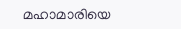മഹാമാരിയെ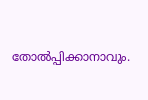തോല്‍പ്പിക്കാനാവും.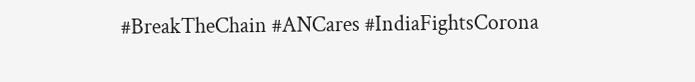#BreakTheChain #ANCares #IndiaFightsCorona